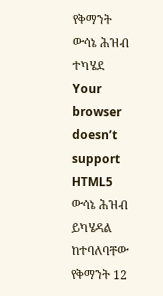የቅማንት ውሳኔ ሕዝብ ተካሄደ
Your browser doesn’t support HTML5
ውሳኔ ሕዝብ ይካሄዳል ከተባለባቸው የቅማንት 12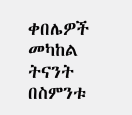ቀበሌዎች መካከል ትናንት በስምንቱ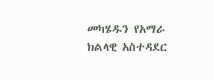መካሄዱን የአማራ ክልላዊ አስተዳደር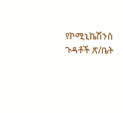የኮሚኒኬሽንስ ጉዳቶች ጽ/ቤት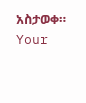አስታወቀ።
Your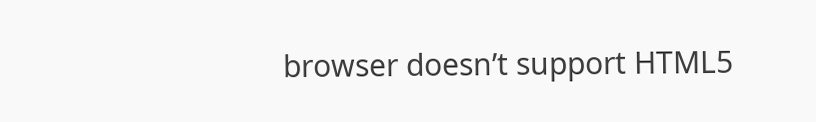browser doesn’t support HTML5